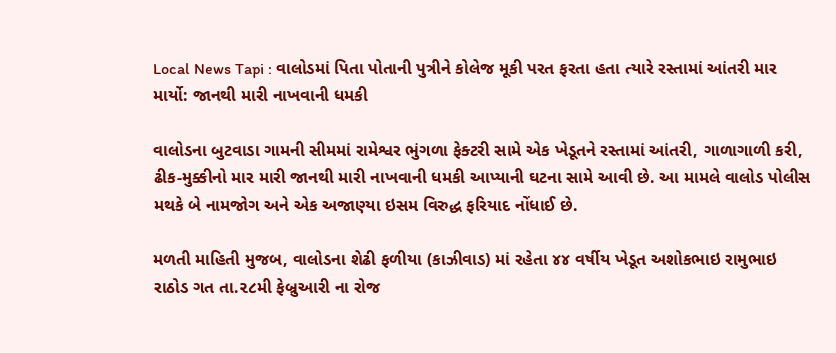Local News Tapi : વાલોડમાં પિતા પોતાની પુત્રીને કોલેજ મૂકી પરત ફરતા હતા ત્યારે રસ્તામાં આંતરી માર માર્યો: જાનથી મારી નાખવાની ધમકી

વાલોડના બુટવાડા ગામની સીમમાં રામેશ્વર ભુંગળા ફેક્ટરી સામે એક ખેડૂતને રસ્તામાં આંતરી, ગાળાગાળી કરી, ઢીક-મુક્કીનો માર મારી જાનથી મારી નાખવાની ધમકી આપ્યાની ઘટના સામે આવી છે. આ મામલે વાલોડ પોલીસ મથકે બે નામજોગ અને એક અજાણ્યા ઇસમ વિરુદ્ધ ફરિયાદ નોંધાઈ છે.

મળતી માહિતી મુજબ, વાલોડના શેઢી ફળીયા (કાઝીવાડ) માં રહેતા ૪૪ વર્ષીય ખેડૂત અશોકભાઇ રામુભાઇ રાઠોડ ગત તા.૨૮મી ફેબ્રુઆરી ના રોજ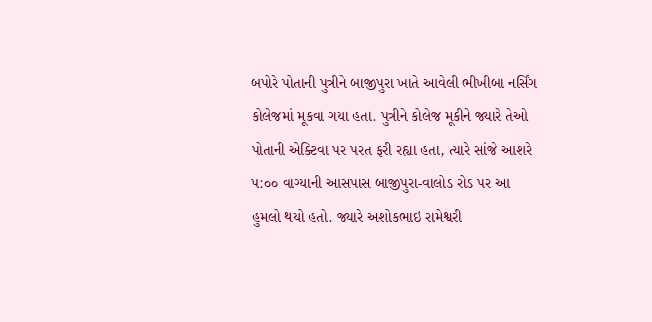બપોરે પોતાની પુત્રીને બાજીપુરા ખાતે આવેલી ભીખીબા નર્સિંગ કોલેજમાં મૂકવા ગયા હતા. પુત્રીને કોલેજ મૂકીને જ્યારે તેઓ પોતાની એક્ટિવા પર પરત ફરી રહ્યા હતા, ત્યારે સાંજે આશરે ૫:૦૦ વાગ્યાની આસપાસ બાજીપુરા-વાલોડ રોડ પર આ હુમલો થયો હતો. જ્યારે અશોકભાઇ રામેશ્વરી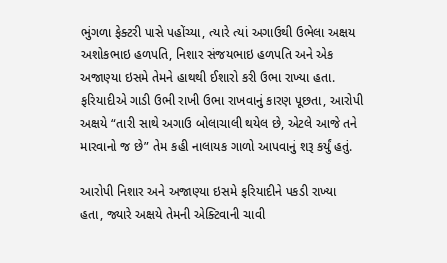ભુંગળા ફેક્ટરી પાસે પહોંચ્યા, ત્યારે ત્યાં અગાઉથી ઉભેલા અક્ષય અશોકભાઇ હળપતિ, નિશાર સંજયભાઇ હળપતિ અને એક અજાણ્યા ઇસમે તેમને હાથથી ઈશારો કરી ઉભા રાખ્યા હતા. ફરિયાદીએ ગાડી ઉભી રાખી ઉભા રાખવાનું કારણ પૂછતા, આરોપી અક્ષયે “તારી સાથે અગાઉ બોલાચાલી થયેલ છે, એટલે આજે તને મારવાનો જ છે” તેમ કહી નાલાયક ગાળો આપવાનું શરૂ કર્યું હતું.

આરોપી નિશાર અને અજાણ્યા ઇસમે ફરિયાદીને પકડી રાખ્યા હતા, જ્યારે અક્ષયે તેમની એક્ટિવાની ચાવી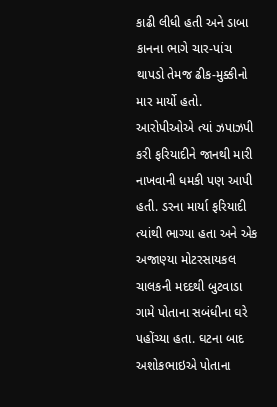કાઢી લીધી હતી અને ડાબા કાનના ભાગે ચાર-પાંચ થાપડો તેમજ ઢીક-મુક્કીનો માર માર્યો હતો. આરોપીઓએ ત્યાં ઝપાઝપી કરી ફરિયાદીને જાનથી મારી નાખવાની ધમકી પણ આપી હતી. ડરના માર્યા ફરિયાદી ત્યાંથી ભાગ્યા હતા અને એક અજાણ્યા મોટરસાયકલ ચાલકની મદદથી બુટવાડા ગામે પોતાના સબંધીના ઘરે પહોંચ્યા હતા. ઘટના બાદ અશોકભાઇએ પોતાના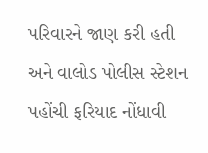પરિવારને જાણ કરી હતી અને વાલોડ પોલીસ સ્ટેશન પહોંચી ફરિયાદ નોંધાવી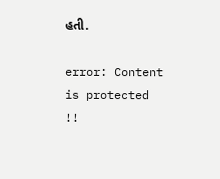હતી.

error: Content is protected !!